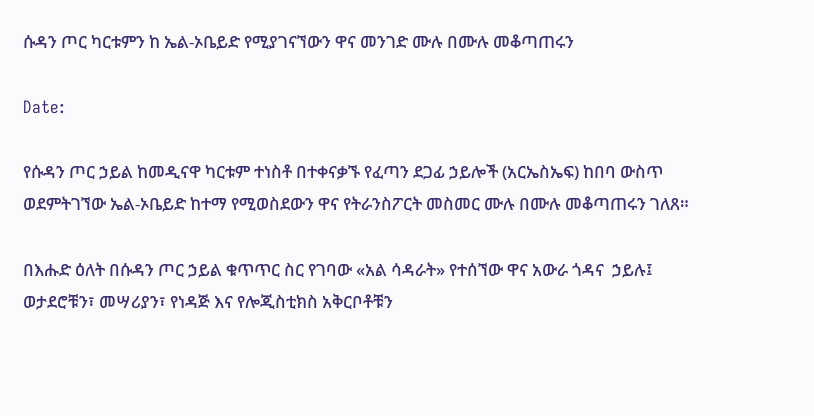ሱዳን ጦር ካርቱምን ከ ኤል-ኦቤይድ የሚያገናኘውን ዋና መንገድ ሙሉ በሙሉ መቆጣጠሩን

Date:

የሱዳን ጦር ኃይል ከመዲናዋ ካርቱም ተነስቶ በተቀናቃኙ የፈጣን ደጋፊ ኃይሎች (አርኤስኤፍ) ከበባ ውስጥ ወደምትገኘው ኤል-ኦቤይድ ከተማ የሚወስደውን ዋና የትራንስፖርት መስመር ሙሉ በሙሉ መቆጣጠሩን ገለጸ።

በእሑድ ዕለት በሱዳን ጦር ኃይል ቁጥጥር ስር የገባው «አል ሳዳራት» የተሰኘው ዋና አውራ ጎዳና  ኃይሉ፤ ወታደሮቹን፣ መሣሪያን፣ የነዳጅ እና የሎጂስቲክስ አቅርቦቶቹን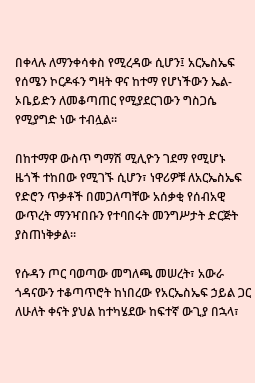በቀላሉ ለማንቀሳቀስ የሚረዳው ሲሆን፤ አርኤስኤፍ የሰሜን ኮርዶፋን ግዛት ዋና ከተማ የሆነችውን ኤል-ኦቤይድን ለመቆጣጠር የሚያደርገውን ግስጋሴ የሚያግድ ነው ተብሏል።

በከተማዋ ውስጥ ግማሽ ሚሊዮን ገደማ የሚሆኑ ዜጎች ተከበው የሚገኙ ሲሆን፣ ነዋሪዎቹ ለአርኤስኤፍ የድሮን ጥቃቶች በመጋለጣቸው አሰቃቂ የሰብአዊ ውጥረት ማንዣበቡን የተባበሩት መንግሥታት ድርጅት ያስጠነቅቃል።

የሱዳን ጦር ባወጣው መግለጫ መሠረት፣ አውራ ጎዳናውን ተቆጣጥሮት ከነበረው የአርኤስኤፍ ኃይል ጋር ለሁለት ቀናት ያህል ከተካሄደው ከፍተኛ ውጊያ በኋላ፣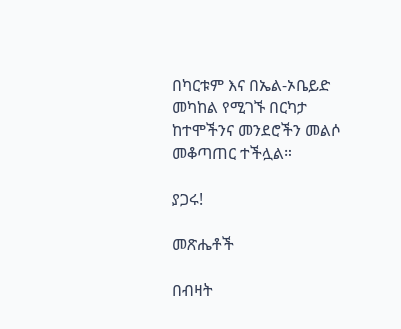በካርቱም እና በኤል-ኦቤይድ መካከል የሚገኙ በርካታ ከተሞችንና መንደሮችን መልሶ መቆጣጠር ተችሏል።

ያጋሩ!

መጽሔቶች

በብዛት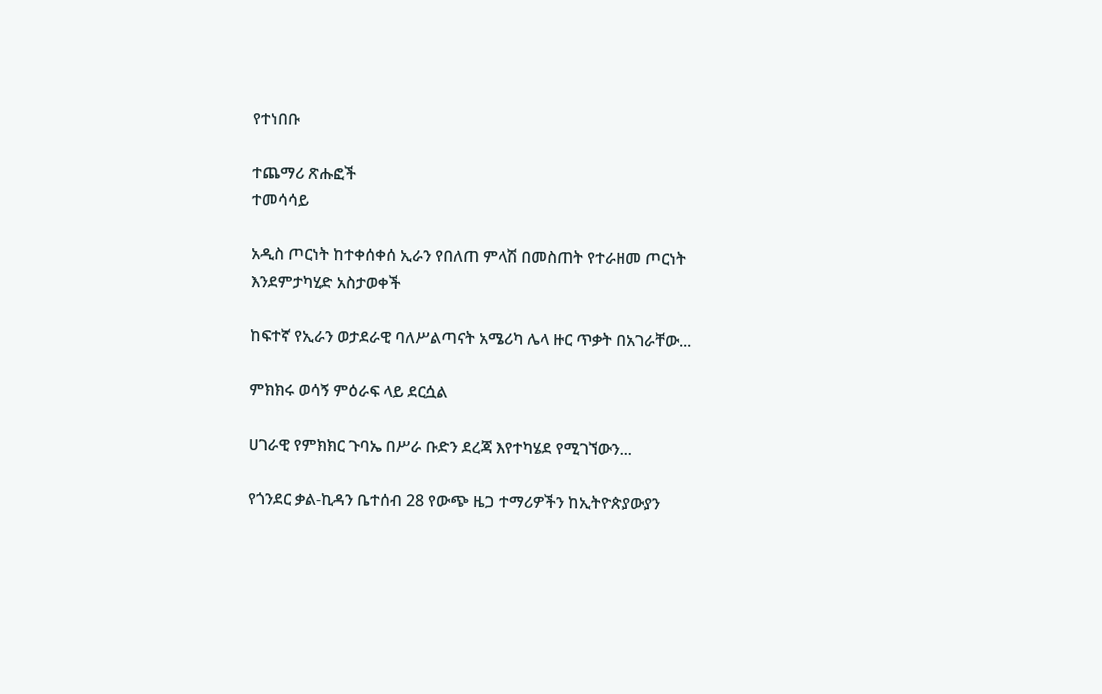የተነበቡ

ተጨማሪ ጽሑፎች
ተመሳሳይ

አዲስ ጦርነት ከተቀሰቀሰ ኢራን የበለጠ ምላሽ በመስጠት የተራዘመ ጦርነት እንደምታካሂድ አስታወቀች

ከፍተኛ የኢራን ወታደራዊ ባለሥልጣናት አሜሪካ ሌላ ዙር ጥቃት በአገራቸው...

ምክክሩ ወሳኝ ምዕራፍ ላይ ደርሷል

ሀገራዊ የምክክር ጉባኤ በሥራ ቡድን ደረጃ እየተካሄደ የሚገኘውን...

የጎንደር ቃል-ኪዳን ቤተሰብ 28 የውጭ ዜጋ ተማሪዎችን ከኢትዮጵያውያን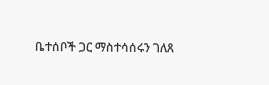ቤተሰቦች ጋር ማስተሳሰሩን ገለጸ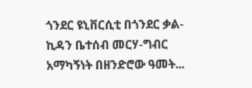ጎንደር ዩኒቨርሲቲ በጎንደር ቃል-ኪዳን ቤተሰብ መርሃ-ግብር አማካኝነት በዘንድሮው ዓመት...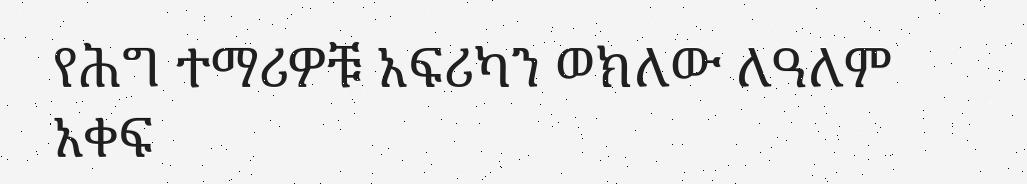የሕግ ተማሪዎቹ አፍሪካን ወክለው ለዓለም አቀፍ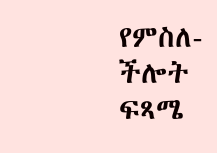የምስለ-ችሎት ፍጻሜ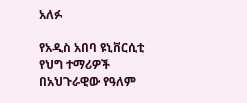አለፉ

የአዲስ አበባ ዩኒቨርሲቲ የህግ ተማሪዎች በአህጉራዊው የዓለም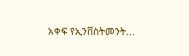አቀፍ የኢንቨስትመንት...